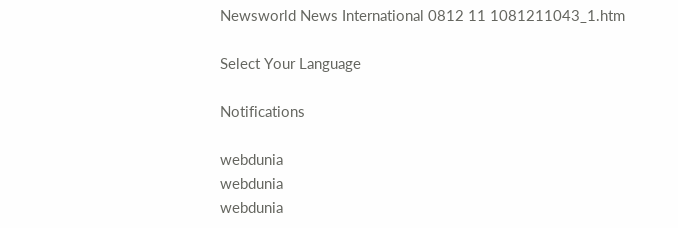Newsworld News International 0812 11 1081211043_1.htm

Select Your Language

Notifications

webdunia
webdunia
webdunia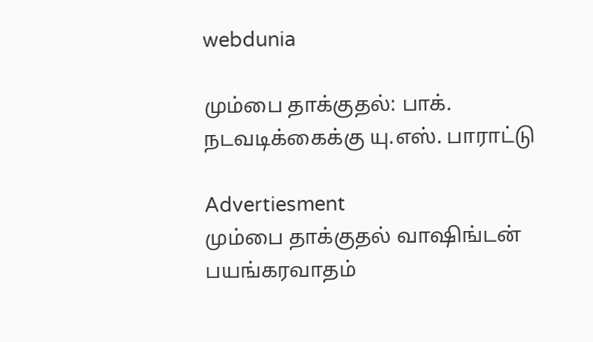webdunia

மும்பை தாக்குதல்: பாக். நடவடிக்கைக்கு யு.எஸ். பாராட்டு

Advertiesment
மும்பை தாக்குதல் வாஷிங்டன் பயங்கரவாதம்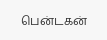பென்டகன்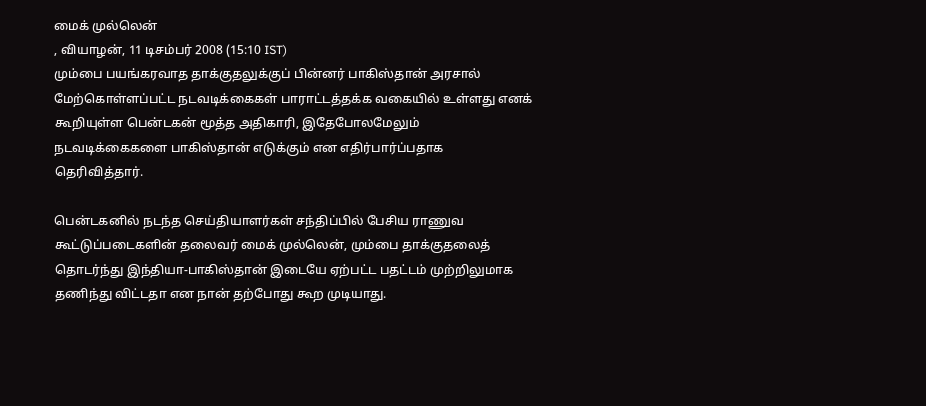மைக் முல்லென்
, வியாழன், 11 டிசம்பர் 2008 (15:10 IST)
மும்பை பயங்கரவாத தாக்குதலுக்குப் பின்னர் பாகிஸ்தான் அரசால் மேற்கொள்ளப்பட்ட நடவடிக்கைகள் பாராட்டத்தக்க வகையில் உள்ளது எனக் கூறியுள்ள பென்டகன் மூத்த அதிகாரி, இதேபோலமேலும் நடவடிக்கைகளை பா‌‌கி‌ஸ்தா‌ன் எடுக்கும் என எதிர்பார்ப்பதாக தெரிவித்தார்.

பென்டகனில் நடந்த செய்தியாளர்கள் சந்திப்பில் பேசிய ராணுவ கூட்டுப்படைகளின் தலைவர் மைக் முல்லென், மும்பை தாக்குதலைத் தொடர்ந்து இந்தியா-பாகிஸ்தான் இடையே ஏற்பட்ட பதட்டம் முற்றிலுமாக தணிந்து விட்டதா என நான் தற்போது கூற முடியாது.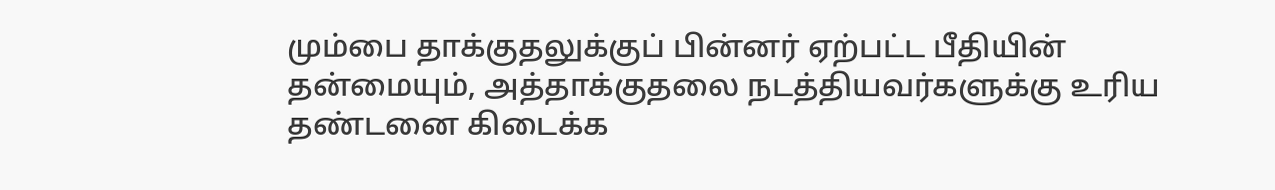மும்பை தாக்குதலுக்குப் பின்னர் ஏற்பட்ட பீதியின் தன்மையும், அத்தாக்குதலை நடத்தியவர்களுக்கு உரிய தண்டனை கிடைக்க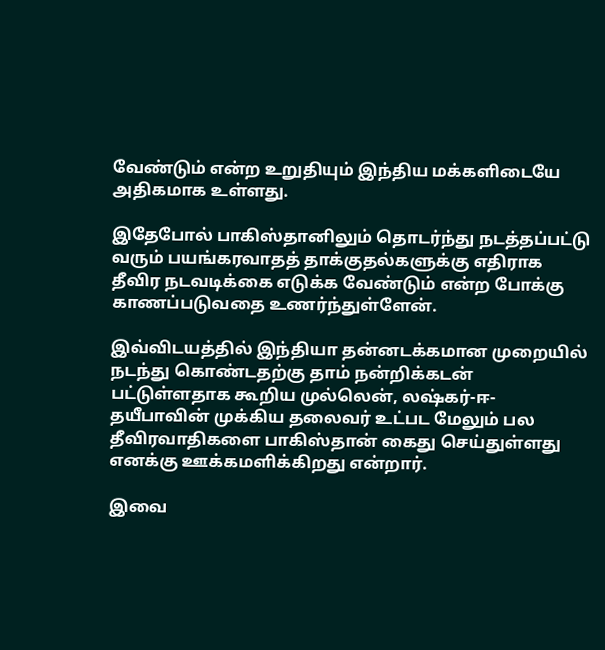வேண்டும் என்ற உறுதியும் இந்திய மக்களிடையே அதிகமாக உள்ளது.

இதேபோல் பாகிஸ்தானிலும் தொடர்ந்து நடத்தப்பட்டு வரும் பயங்கரவாதத் தாக்குதல்களுக்கு எதிராக தீவிர நடவடிக்கை எடுக்க வேண்டும் என்ற போக்கு காணப்படுவதை உணர்ந்துள்ளேன்.

இவ்விடயத்தில் இந்தியா தன்னடக்கமான முறையில் நடந்து கொண்டதற்கு தாம் நன்றிக்கடன் பட்டுள்ளதாக கூறிய முல்லென், லஷ்கர்-ஈ-தயீபாவின் முக்கிய தலைவர் உட்பட மேலும் பல தீவிரவாதிகளை பாகிஸ்தான் கைது செய்துள்ளது எனக்கு ஊக்கமளிக்கிறது என்றார்.

இவை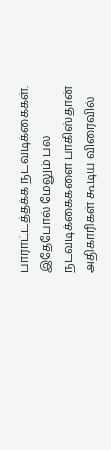பாராட்டத்தக்க நடவடிக்கைகள். இதேபோல் மேலும் பல நடவடிக்கைகளை பாகிஸ்தான் அதிகாரிகள் கூடிய விரைவில்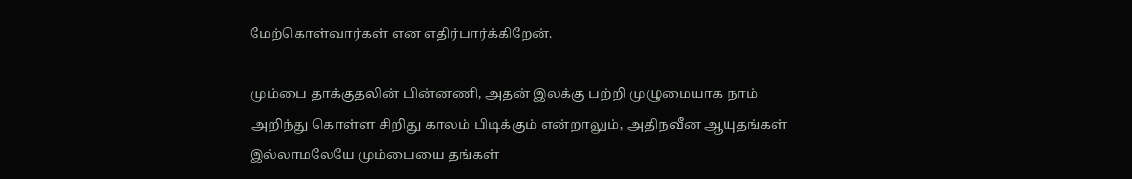மேற்கொள்வார்கள் என எதிர்பார்க்கிறேன்.

மும்பை தாக்குதலின் பின்னணி, அதன் இலக்கு பற்றி முழுமையாக நாம் அறிந்து கொள்ள சிறிது காலம் பிடிக்கும் என்றாலும், அதிநவீன ஆயுதங்கள் இல்லாமலேயே மும்பையை தங்கள்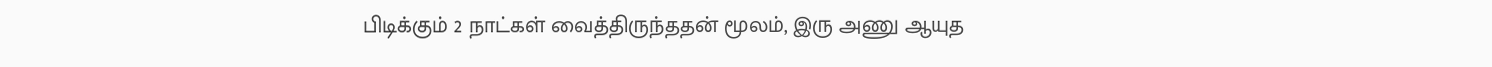பிடிக்கும் 2 நாட்கள் வைத்திருந்ததன் மூலம், இரு அணு ஆயுத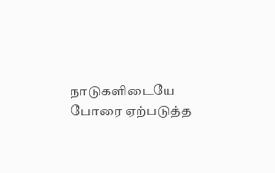நாடுகளிடையே போரை ஏற்படுத்த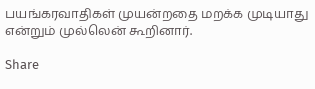பயங்கரவாதிகள் முயன்றதை மறக்க முடியாது என்றும் முல்லென் கூறினார்.

Share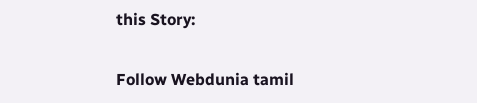this Story:

Follow Webdunia tamil